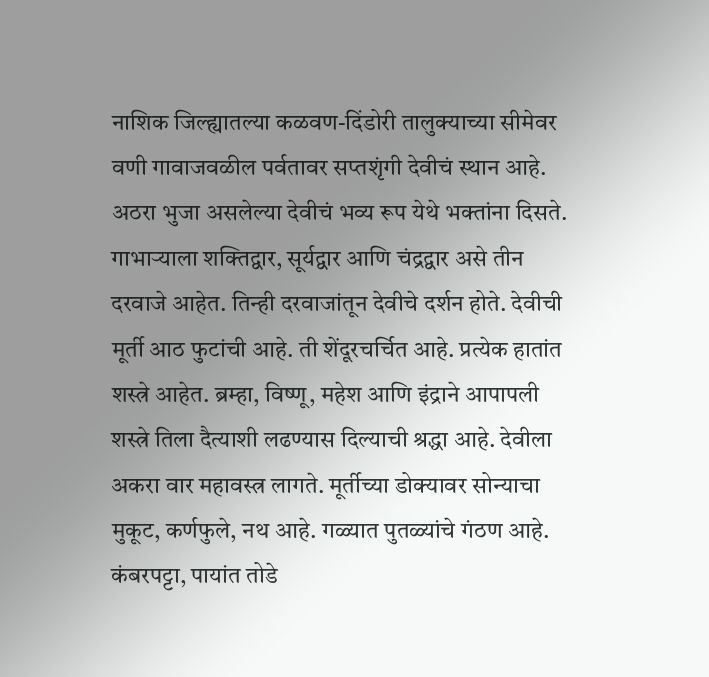नाशिक जिल्ह्यातल्या कळवण-दिंडोरी तालुक्याच्या सीमेवर वणी गावाजवळील पर्वतावर सप्तशृंगी देवीचं स्थान आहे. अठरा भुजा असलेल्या देवीचं भव्य रूप येथे भक्तांना दिसते. गाभाऱ्याला शक्तिद्वार, सूर्यद्वार आणि चंद्रद्वार असे तीन दरवाजे आहेत. तिन्ही दरवाजांतून देवीचे दर्शन होते. देवीची मूर्ती आठ फुटांची आहे. ती शेंदूरचर्चित आहे. प्रत्येक हातांत शस्त्रे आहेत. ब्रम्हा, विष्णू, महेश आणि इंद्राने आपापली शस्त्रे तिला दैत्याशी लढण्यास दिल्याची श्रद्धा आहे. देवीला अकरा वार महावस्त्र लागते. मूर्तीच्या डोक्यावर सोन्याचा मुकूट, कर्णफुले, नथ आहे. गळ्यात पुतळ्यांचे गंठण आहे. कंबरपट्टा, पायांत तोडे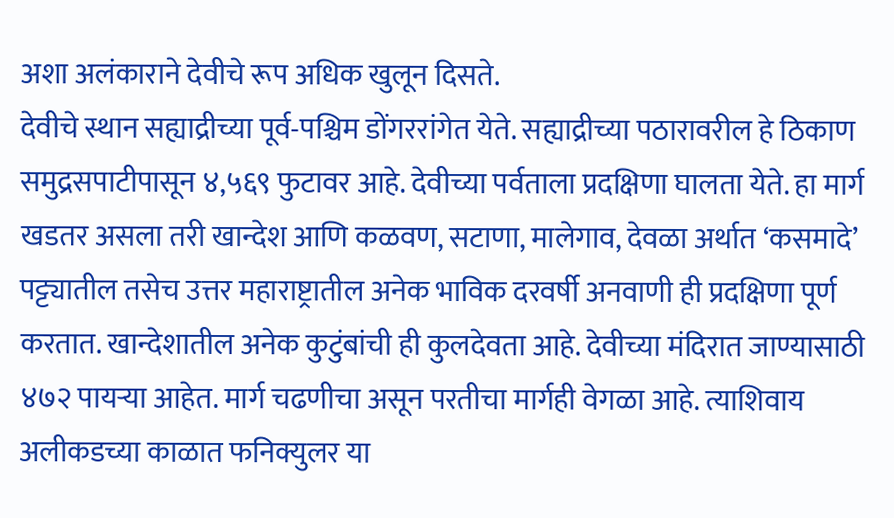अशा अलंकाराने देवीचे रूप अधिक खुलून दिसते.
देवीचे स्थान सह्याद्रीच्या पूर्व-पश्चिम डोंगररांगेत येते. सह्याद्रीच्या पठारावरील हे ठिकाण समुद्रसपाटीपासून ४,५६९ फुटावर आहे. देवीच्या पर्वताला प्रदक्षिणा घालता येते. हा मार्ग खडतर असला तरी खान्देश आणि कळवण, सटाणा, मालेगाव, देवळा अर्थात ‘कसमादे’ पट्ट्यातील तसेच उत्तर महाराष्ट्रातील अनेक भाविक दरवर्षी अनवाणी ही प्रदक्षिणा पूर्ण करतात. खान्देशातील अनेक कुटुंबांची ही कुलदेवता आहे. देवीच्या मंदिरात जाण्यासाठी ४७२ पायऱ्या आहेत. मार्ग चढणीचा असून परतीचा मार्गही वेगळा आहे. त्याशिवाय अलीकडच्या काळात फनिक्युलर या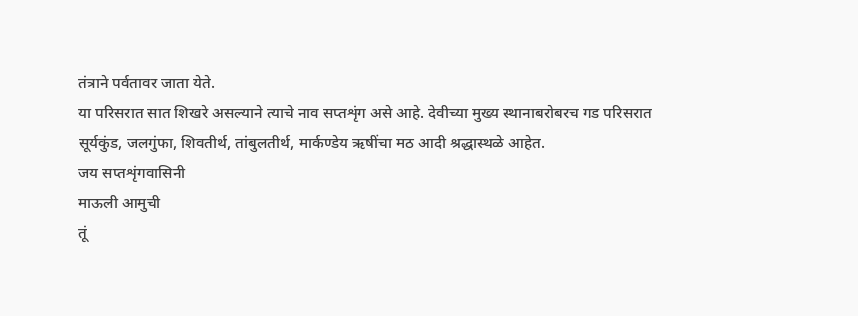तंत्राने पर्वतावर जाता येते.
या परिसरात सात शिखरे असल्याने त्याचे नाव सप्तशृंग असे आहे. देवीच्या मुख्य स्थानाबरोबरच गड परिसरात सूर्यकुंड, जलगुंफा, शिवतीर्थ, तांबुलतीर्थ, मार्कण्डेय ऋषींचा मठ आदी श्रद्धास्थळे आहेत.
जय सप्तशृंगवासिनी
माऊली आमुची
तूं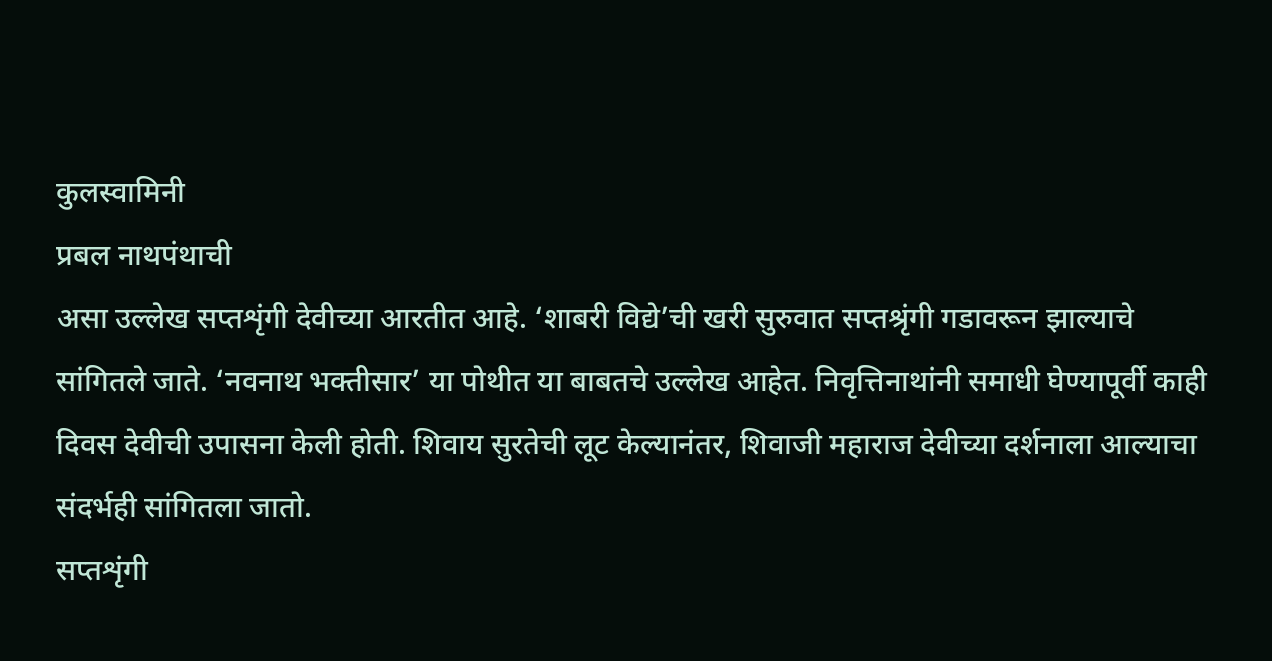कुलस्वामिनी
प्रबल नाथपंथाची
असा उल्लेख सप्तशृंगी देवीच्या आरतीत आहे. ‘शाबरी विद्ये’ची खरी सुरुवात सप्तश्रृंगी गडावरून झाल्याचे सांगितले जाते. ‘नवनाथ भक्तीसार’ या पोथीत या बाबतचे उल्लेख आहेत. निवृत्तिनाथांनी समाधी घेण्यापूर्वी काही दिवस देवीची उपासना केली होती. शिवाय सुरतेची लूट केल्यानंतर, शिवाजी महाराज देवीच्या दर्शनाला आल्याचा संदर्भही सांगितला जातो.
सप्तशृंगी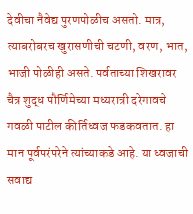देवीचा नैवेद्य पुरणपोळीच असतो. मात्र, त्याबरोबरच खुरासणीची चटणी, वरण, भात, भाजी पोळीही असते. पर्वताच्या शिखरावर चैत्र शुद्ध पौर्णिमेच्या मध्यरात्री दरेगावचे गवळी पाटील कीर्तिध्वज फडकवतात. हा मान पूर्वपरंपरेने त्यांच्याकडे आहे. या ध्वजाची सवाद्य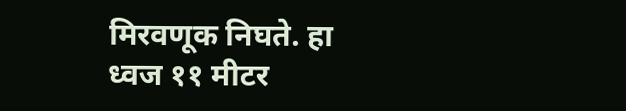मिरवणूक निघते. हा ध्वज ११ मीटर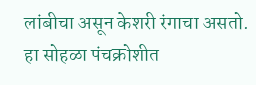लांबीचा असून केशरी रंगाचा असतो. हा सोहळा पंचक्रोशीत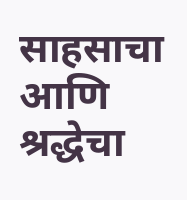साहसाचा आणि श्रद्धेचा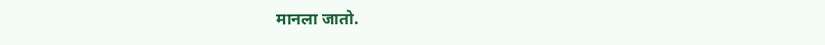मानला जातो.